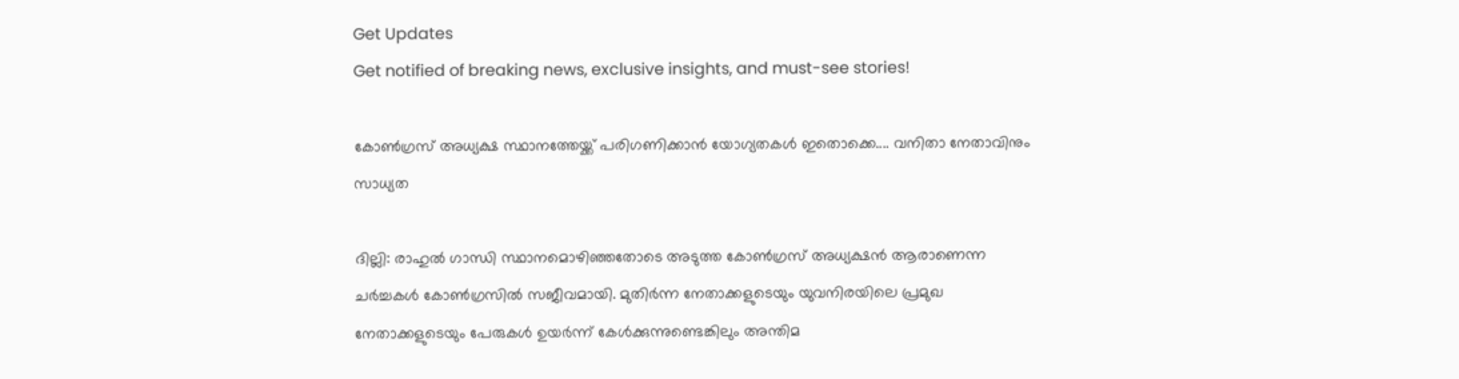Get Updates
Get notified of breaking news, exclusive insights, and must-see stories!

കോൺഗ്രസ് അധ്യക്ഷ സ്ഥാനത്തേയ്ക്ക് പരിഗണിക്കാൻ യോഗ്യതകൾ ഇതൊക്കെ.... വനിതാ നേതാവിനും സാധ്യത

ദില്ലി: രാഹുൽ ഗാന്ധി സ്ഥാനമൊഴിഞ്ഞതോടെ അടുത്ത കോൺഗ്രസ് അധ്യക്ഷൻ ആരാണെന്ന ചർച്ചകൾ കോൺഗ്രസിൽ സജീവമായി. മുതിർന്ന നേതാക്കളുടെയും യുവനിരയിലെ പ്രമുഖ നേതാക്കളുടെയും പേരുകൾ ഉയർന്ന് കേൾക്കുന്നുണ്ടെങ്കിലും അന്തിമ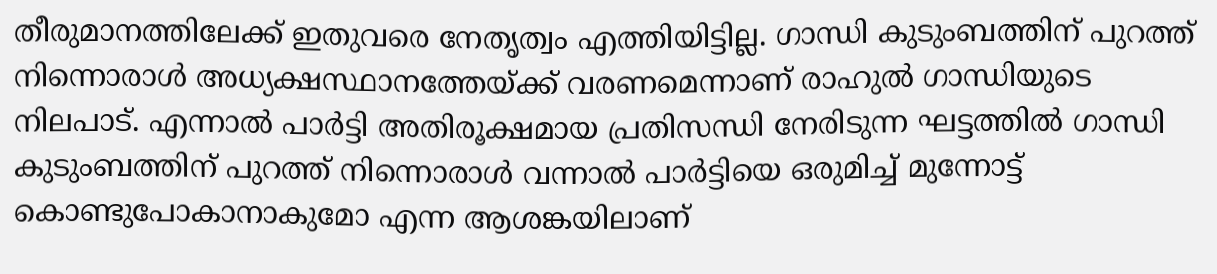തീരുമാനത്തിലേക്ക് ഇതുവരെ നേതൃത്വം എത്തിയിട്ടില്ല. ഗാന്ധി കുടുംബത്തിന് പുറത്ത് നിന്നൊരാൾ അധ്യക്ഷസ്ഥാനത്തേയ്ക്ക് വരണമെന്നാണ് രാഹുൽ ഗാന്ധിയുടെ നിലപാട്. എന്നാൽ പാർട്ടി അതിരൂക്ഷമായ പ്രതിസന്ധി നേരിടുന്ന ഘട്ടത്തിൽ ഗാന്ധി കുടുംബത്തിന് പുറത്ത് നിന്നൊരാൾ വന്നാൽ പാർട്ടിയെ ഒരുമിച്ച് മുന്നോട്ട് കൊണ്ടുപോകാനാകുമോ എന്ന ആശങ്കയിലാണ്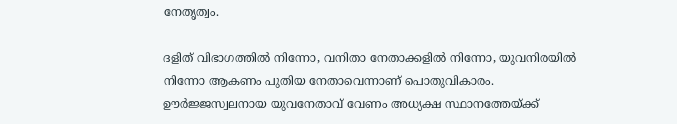നേതൃത്വം.

ദളിത് വിഭാഗത്തിൽ നിന്നോ, വനിതാ നേതാക്കളിൽ നിന്നോ, യുവനിരയിൽ നിന്നോ ആകണം പുതിയ നേതാവെന്നാണ് പൊതുവികാരം. ഊർജ്ജസ്വലനായ യുവനേതാവ് വേണം അധ്യക്ഷ സ്ഥാനത്തേയ്ക്ക്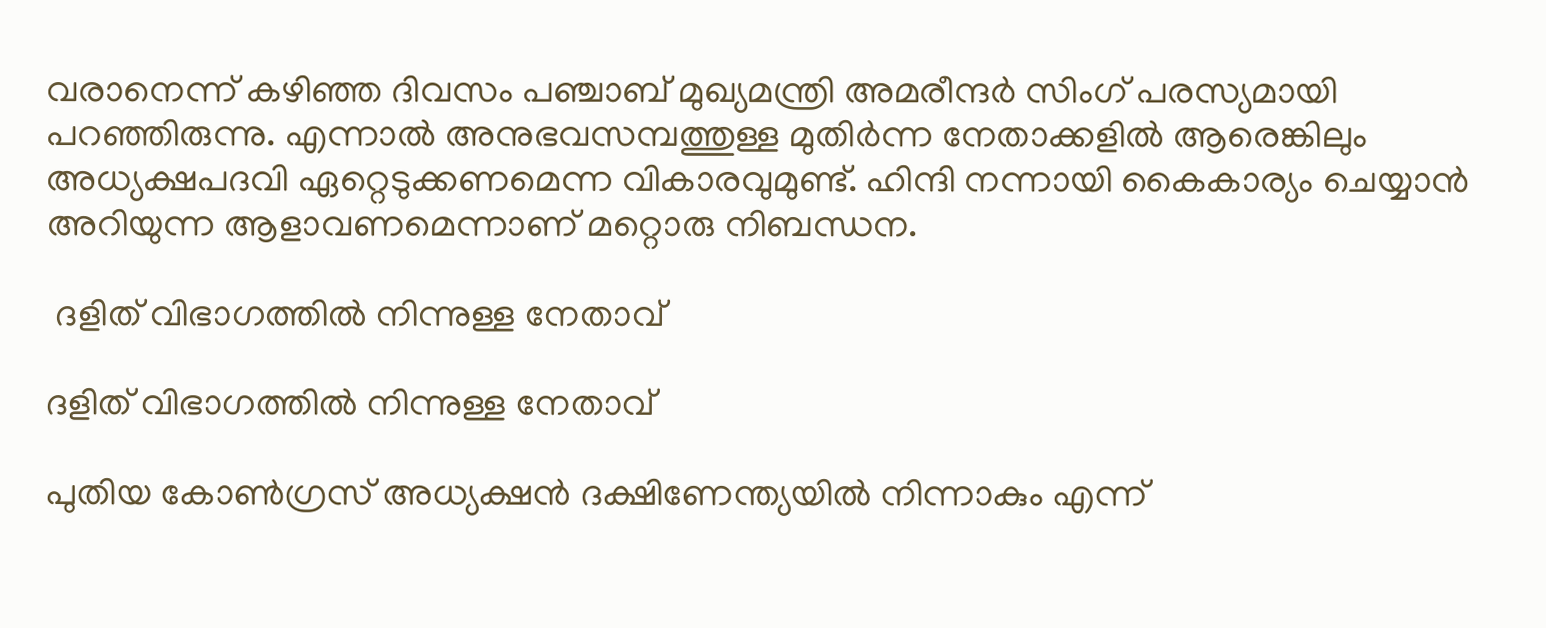വരാനെന്ന് കഴിഞ്ഞ ദിവസം പഞ്ചാബ് മുഖ്യമന്ത്രി അമരീന്ദർ സിംഗ് പരസ്യമായി പറഞ്ഞിരുന്നു. എന്നാൽ അനുഭവസമ്പത്തുള്ള മുതിർന്ന നേതാക്കളിൽ ആരെങ്കിലും അധ്യക്ഷപദവി ഏറ്റെടുക്കണമെന്ന വികാരവുമുണ്ട്. ഹിന്ദി നന്നായി കൈകാര്യം ചെയ്യാൻ അറിയുന്ന ആളാവണമെന്നാണ് മറ്റൊരു നിബന്ധന.

 ദളിത് വിഭാഗത്തിൽ നിന്നുള്ള നേതാവ്

ദളിത് വിഭാഗത്തിൽ നിന്നുള്ള നേതാവ്

പുതിയ കോൺഗ്രസ് അധ്യക്ഷൻ ദക്ഷിണേന്ത്യയിൽ നിന്നാകും എന്ന്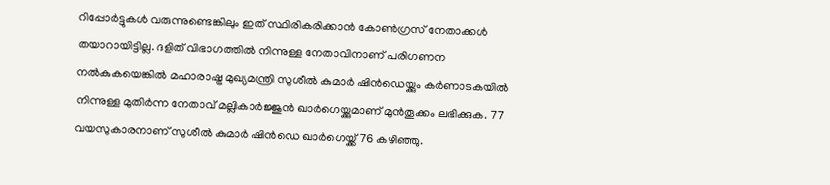റിപ്പോർട്ടുകൾ വരുന്നുണ്ടെങ്കിലും ഇത് സ്ഥിരികരിക്കാൻ കോൺഗ്രസ് നേതാക്കൾ തയാറായിട്ടില്ല. ദളിത് വിഭാഗത്തിൽ നിന്നുള്ള നേതാവിനാണ് പരിഗണന നൽകുകയെങ്കിൽ മഹാരാഷ്ട്ര മുഖ്യമന്ത്രി സുശീൽ കുമാർ ഷിൻഡെയ്ക്കും കർണാടകയിൽ നിന്നുള്ള മുതിർന്ന നേതാവ് മല്ലികാർജ്ജുൻ ഖാർഗെയ്ക്കുമാണ് മുൻതൂക്കം ലഭിക്കുക. 77 വയസുകാരനാണ് സുശീൽ കുമാർ ഷിൻഡെ ഖാർഗെയ്ക്ക് 76 കഴിഞ്ഞു.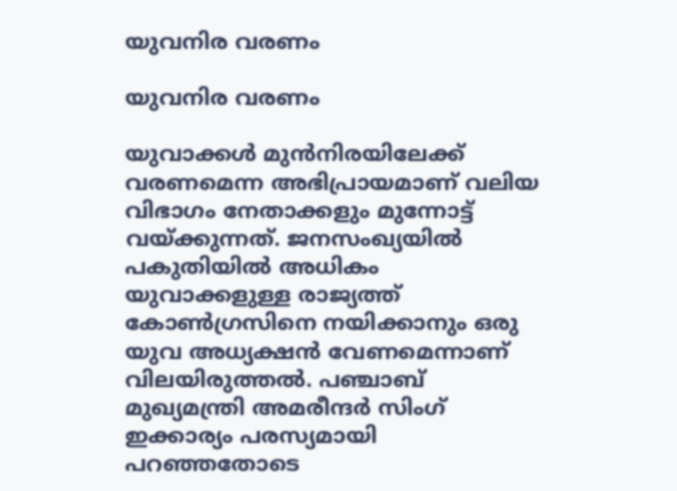യുവനിര വരണം

യുവനിര വരണം

യുവാക്കൾ മുൻനിരയിലേക്ക് വരണമെന്ന അഭിപ്രായമാണ് വലിയ വിഭാഗം നേതാക്കളും മുന്നോട്ട് വയ്ക്കുന്നത്. ജനസംഖ്യയിൽ പകുതിയിൽ അധികം യുവാക്കളുള്ള രാജ്യത്ത് കോൺഗ്രസിനെ നയിക്കാനും ഒരു യുവ അധ്യക്ഷൻ വേണമെന്നാണ് വിലയിരുത്തൽ. പഞ്ചാബ് മുഖ്യമന്ത്രി അമരീന്ദർ സിംഗ് ഇക്കാര്യം പരസ്യമായി പറഞ്ഞതോടെ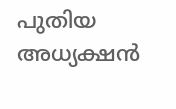പുതിയ അധ്യക്ഷൻ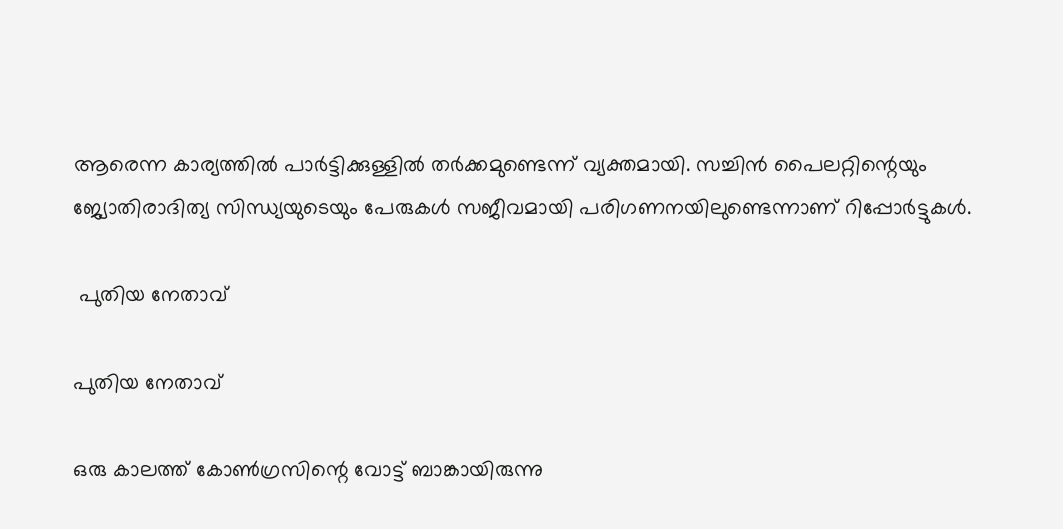ആരെന്ന കാര്യത്തിൽ പാർട്ടിക്കുള്ളിൽ തർക്കമുണ്ടെന്ന് വ്യക്തമായി. സച്ചിൻ പൈലറ്റിന്റെയും ജ്യോതിരാദിത്യ സിന്ധ്യയുടെയും പേരുകൾ സജീവമായി പരിഗണനയിലുണ്ടെന്നാണ് റിപ്പോർട്ടുകൾ.

 പുതിയ നേതാവ്

പുതിയ നേതാവ്

ഒരു കാലത്ത് കോൺഗ്രസിന്റെ വോട്ട് ബാങ്കായിരുന്നു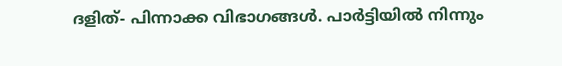ദളിത്- പിന്നാക്ക വിഭാഗങ്ങൾ. പാർട്ടിയിൽ നിന്നും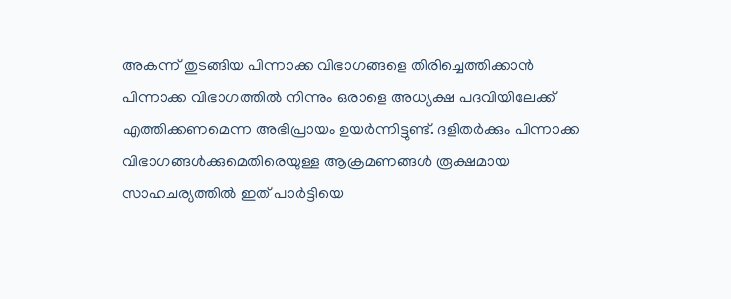അകന്ന് തുടങ്ങിയ പിന്നാക്ക വിഭാഗങ്ങളെ തിരിച്ചെത്തിക്കാൻ പിന്നാക്ക വിഭാഗത്തിൽ നിന്നും ഒരാളെ അധ്യക്ഷ പദവിയിലേക്ക് എത്തിക്കണമെന്ന അഭിപ്രായം ഉയർന്നിട്ടുണ്ട്. ദളിതർക്കും പിന്നാക്ക വിഭാഗങ്ങൾക്കുമെതിരെയുള്ള ആക്രമണങ്ങൾ രൂക്ഷമായ സാഹചര്യത്തിൽ ഇത് പാർട്ടിയെ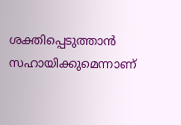ശക്തിപ്പെടുത്താൻ സഹായിക്കുമെന്നാണ്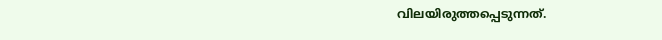വിലയിരുത്തപ്പെടുന്നത്.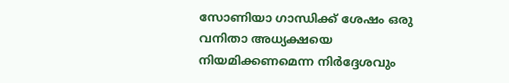സോണിയാ ഗാന്ധിക്ക് ശേഷം ഒരു വനിതാ അധ്യക്ഷയെ നിയമിക്കണമെന്ന നിർദ്ദേശവും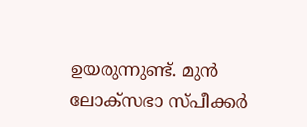ഉയരുന്നുണ്ട്. മുൻ ലോക്സഭാ സ്പീക്കർ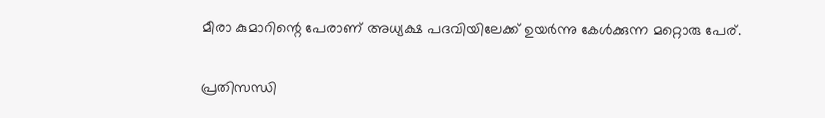മീരാ കുമാറിന്റെ പേരാണ് അധ്യക്ഷ പദവിയിലേക്ക് ഉയർന്നു കേൾക്കുന്ന മറ്റൊരു പേര്.

പ്രതിസന്ധി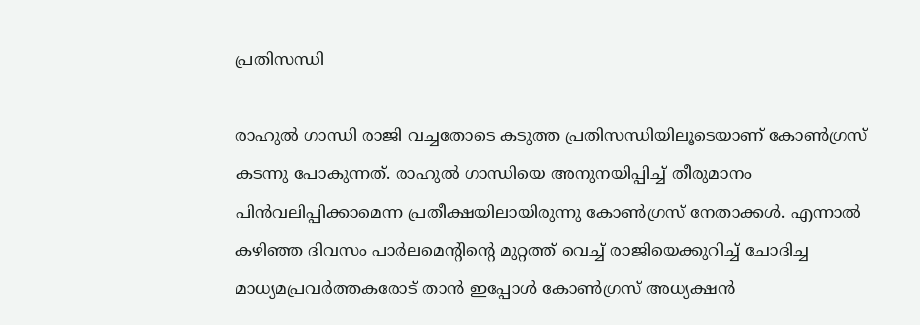പ്രതിസന്ധി

രാഹുൽ ഗാന്ധി രാജി വച്ചതോടെ കടുത്ത പ്രതിസന്ധിയിലൂടെയാണ് കോൺഗ്രസ് കടന്നു പോകുന്നത്. രാഹുൽ ഗാന്ധിയെ അനുനയിപ്പിച്ച് തീരുമാനം പിൻവലിപ്പിക്കാമെന്ന പ്രതീക്ഷയിലായിരുന്നു കോൺഗ്രസ് നേതാക്കൾ. എന്നാൽ കഴിഞ്ഞ ദിവസം പാർലമെന്റിന്റെ മുറ്റത്ത് വെച്ച് രാജിയെക്കുറിച്ച് ചോദിച്ച മാധ്യമപ്രവർത്തകരോട് താൻ ഇപ്പോൾ കോൺഗ്രസ് അധ്യക്ഷൻ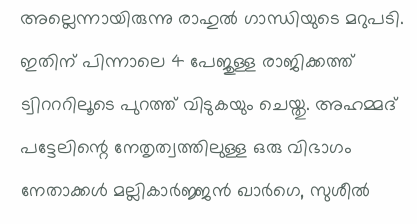അല്ലെന്നായിരുന്നു രാഹുൽ ഗാന്ധിയുടെ മറുപടി. ഇതിന് പിന്നാലെ 4 പേജുള്ള രാജിക്കത്ത് ട്വിറററിലൂടെ പുറത്ത് വിടുകയും ചെയ്തു. അഹമ്മദ് പട്ടേലിന്റെ നേതൃത്വത്തിലുള്ള ഒരു വിഭാഗം നേതാക്കൾ മല്ലികാർജ്ജൻ ഖാർഗെ, സുശീൽ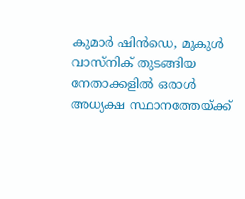കുമാർ ഷിൻഡെ, മുകുൾ വാസ്നിക് തുടങ്ങിയ നേതാക്കളിൽ ഒരാൾ അധ്യക്ഷ സ്ഥാനത്തേയ്ക്ക്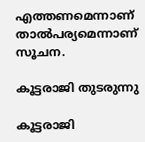എത്തണമെന്നാണ് താൽപര്യമെന്നാണ് സൂചന.

കൂട്ടരാജി തുടരുന്നു

കൂട്ടരാജി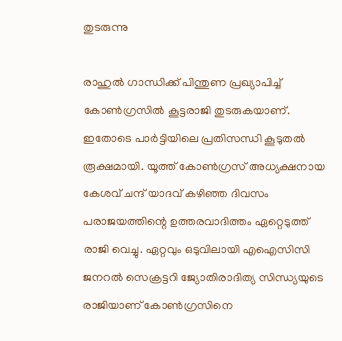തുടരുന്നു

രാഹുൽ ഗാന്ധിക്ക് പിന്തുണ പ്രഖ്യാപിച്ച് കോൺഗ്രസിൽ കൂട്ടരാജി തുടരുകയാണ്. ഇതോടെ പാർട്ടിയിലെ പ്രതിസന്ധി കൂടുതൽ രൂക്ഷമായി. യൂത്ത് കോൺഗ്രസ് അധ്യക്ഷനായ കേശവ് ചന്ദ് യാദവ് കഴിഞ്ഞ ദിവസം പരാജയത്തിന്റെ ഉത്തരവാദിത്തം ഏറ്റെടുത്ത് രാജി വെച്ചു. ഏറ്റവും ഒടുവിലായി എഐസിസി ജനറൽ സെക്രട്ടറി ജ്യോതിരാദിത്യ സിന്ധ്യയുടെ രാജിയാണ് കോൺഗ്രസിനെ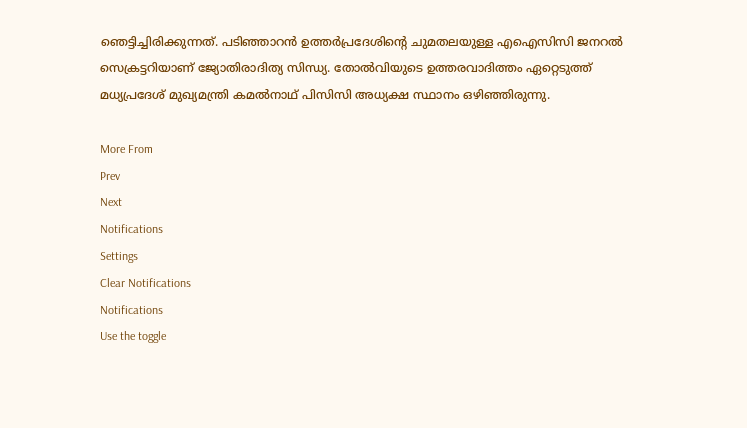ഞെട്ടിച്ചിരിക്കുന്നത്. പടിഞ്ഞാറൻ ഉത്തർപ്രദേശിന്റെ ചുമതലയുള്ള എഐസിസി ജനറൽ സെക്രട്ടറിയാണ് ജ്യോതിരാദിത്യ സിന്ധ്യ. തോൽവിയുടെ ഉത്തരവാദിത്തം ഏറ്റെടുത്ത് മധ്യപ്രദേശ് മുഖ്യമന്ത്രി കമൽനാഥ് പിസിസി അധ്യക്ഷ സ്ഥാനം ഒഴിഞ്ഞിരുന്നു.

More From
Prev
Next
Notifications
Settings
Clear Notifications
Notifications
Use the toggle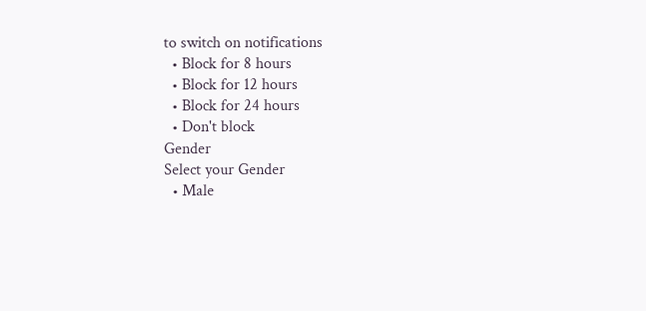to switch on notifications
  • Block for 8 hours
  • Block for 12 hours
  • Block for 24 hours
  • Don't block
Gender
Select your Gender
  • Male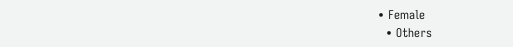• Female
  • Others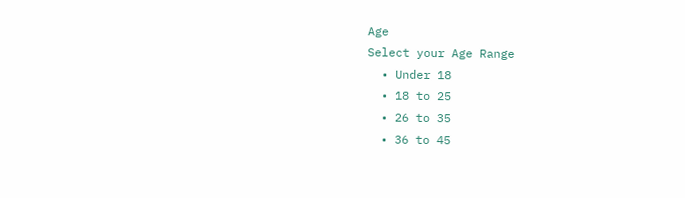Age
Select your Age Range
  • Under 18
  • 18 to 25
  • 26 to 35
  • 36 to 45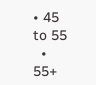• 45 to 55
  • 55+